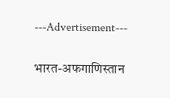---Advertisement---

भारत-अफगाणिस्तान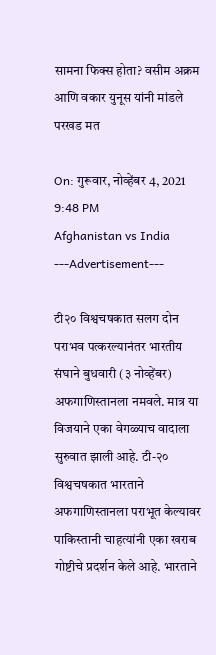सामना फिक्स होता? वसीम अक्रम आणि वकार युनूस यांनी मांडले परखड मत

On: गुरूवार, नोव्हेंबर 4, 2021 9:48 PM
Afghanistan vs India
---Advertisement---

टी२० विश्वचषकात सलग दोन पराभव पत्करल्यानंतर भारतीय संघाने बुधवारी (३ नोव्हेंबर) अफगाणिस्तानला नमवले. मात्र या विजयाने एका वेगळ्याच वादाला सुरुवात झाली आहे. टी-२० विश्वचषकात भारताने अफगाणिस्तानला पराभूत केल्यावर पाकिस्तानी चाहत्यांनी एका खराब गोष्टीचे प्रदर्शन केले आहे. भारताने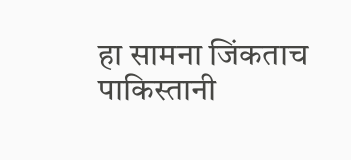हा सामना जिंकताच पाकिस्तानी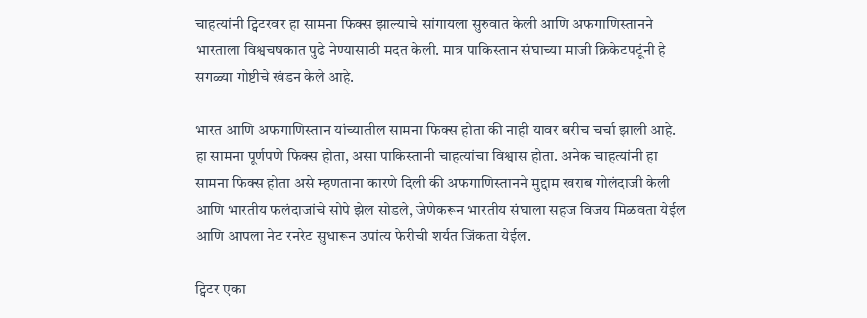चाहत्यांनी ट्विटरवर हा सामना फिक्स झाल्याचे सांगायला सुरुवात केली आणि अफगाणिस्तानने भारताला विश्वचषकात पुढे नेण्यासाठी मदत केली. मात्र पाकिस्तान संघाच्या माजी क्रिकेटपटूंनी हे सगळ्या गोष्टीचे खंडन केले आहे.

भारत आणि अफगाणिस्तान यांच्यातील सामना फिक्स होता की नाही यावर बरीच चर्चा झाली आहे. हा सामना पूर्णपणे फिक्स होता, असा पाकिस्तानी चाहत्यांचा विश्वास होता. अनेक चाहत्यांनी हा सामना फिक्स होता असे म्हणताना कारणे दिली की अफगाणिस्तानने मुद्दाम खराब गोलंदाजी केली आणि भारतीय फलंदाजांचे सोपे झेल सोडले, जेणेकरून भारतीय संघाला सहज विजय मिळवता येईल आणि आपला नेट रनरेट सुधारून उपांत्य फेरीची शर्यत जिंकता येईल.

ट्विटर एका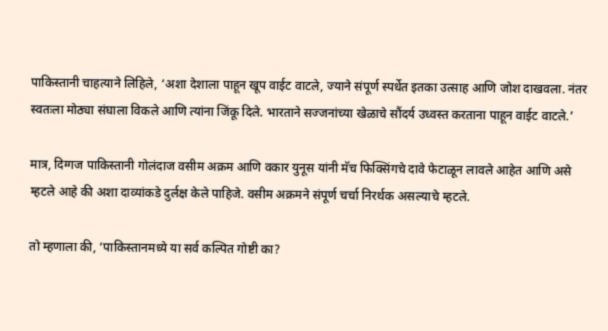पाकिस्तानी चाहत्याने लिहिले, ‘अशा देशाला पाहून खूप वाईट वाटले, ज्याने संपूर्ण स्पर्धेत इतका उत्साह आणि जोश दाखवला. नंतर स्वतःला मोठ्या संघाला विकले आणि त्यांना जिंकू दिले. भारताने सज्जनांच्या खेळाचे सौंदर्य उध्वस्त करताना पाहून वाईट वाटले.’

मात्र, दिग्गज पाकिस्तानी गोलंदाज वसीम अक्रम आणि वकार युनूस यांनी मॅच फिक्सिंगचे दावे फेटाळून लावले आहेत आणि असे म्हटले आहे की अशा दाव्यांकडे दुर्लक्ष केले पाहिजे. वसीम अक्रमने संपूर्ण चर्चा निरर्थक असल्याचे म्हटले.

तो म्हणाला की, ‘पाकिस्तानमध्ये या सर्व कल्पित गोष्टी का?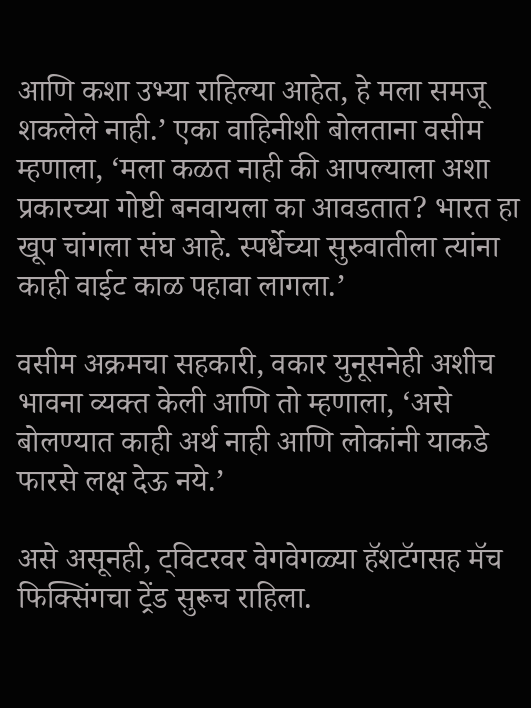आणि कशा उभ्या राहिल्या आहेत, हे मला समजू शकलेले नाही.’ एका वाहिनीशी बोलताना वसीम म्हणाला, ‘मला कळत नाही की आपल्याला अशा प्रकारच्या गोष्टी बनवायला का आवडतात? भारत हा खूप चांगला संघ आहे. स्पर्धेच्या सुरुवातीला त्यांना काही वाईट काळ पहावा लागला.’

वसीम अक्रमचा सहकारी, वकार युनूसनेही अशीच भावना व्यक्त केली आणि तो म्हणाला, ‘असे बोलण्यात काही अर्थ नाही आणि लोकांनी याकडे फारसे लक्ष देऊ नये.’

असे असूनही, ट्विटरवर वेगवेगळ्या हॅशटॅगसह मॅच फिक्सिंगचा ट्रेंड सुरूच राहिला.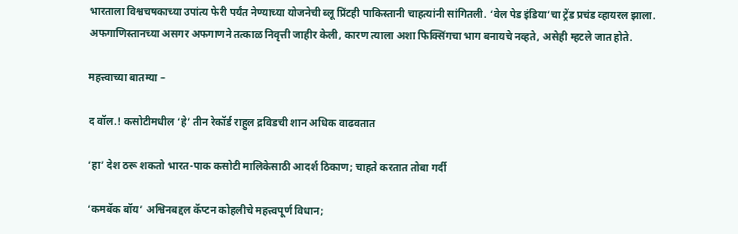भारताला विश्वचषकाच्या उपांत्य फेरी पर्यंत नेण्याच्या योजनेची ब्लू प्रिंटही पाकिस्तानी चाहत्यांनी सांगितली. ‘वेल पेड इंडिया’चा ट्रेंड प्रचंड व्हायरल झाला. अफगाणिस्तानच्या असगर अफगाणने तत्काळ निवृत्ती जाहीर केली, कारण त्याला अशा फिक्सिंगचा भाग बनायचे नव्हते, असेही म्हटले जात होते.

महत्त्वाच्या बातम्या –

द वॉल.! कसोटीमधील ‘हे’ तीन रेकॉर्ड राहुल द्रविडची शान अधिक वाढवतात

‘हा’ देश ठरू शकतो भारत-पाक कसोटी मालिकेसाठी आदर्श ठिकाण; चाहते करतात तोबा गर्दी

‘कमबॅक बॉय’ अश्विनबद्दल कॅप्टन कोहलीचे महत्त्वपूर्ण विधान;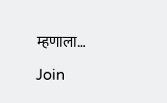म्हणाला…

Join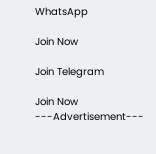WhatsApp

Join Now

Join Telegram

Join Now
---Advertisement---